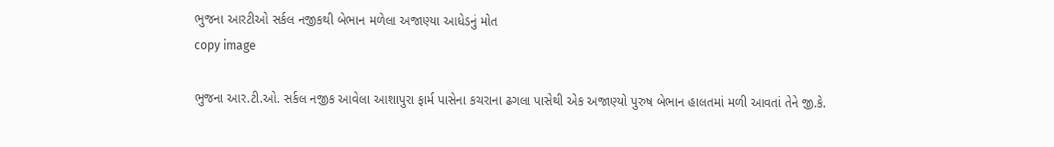ભુજના આરટીઓ સર્કલ નજીકથી બેભાન મળેલા અજાણ્યા આધેડનું મોત
copy image

ભુજના આર.ટી.ઓ. સર્કલ નજીક આવેલા આશાપુરા ફાર્મ પાસેના કચરાના ઢગલા પાસેથી એક અજાણ્યો પુરુષ બેભાન હાલતમાં મળી આવતાં તેને જી.કે.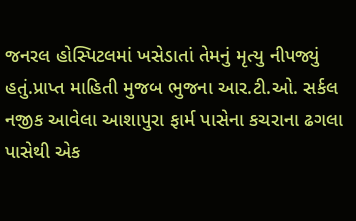જનરલ હોસ્પિટલમાં ખસેડાતાં તેમનું મૃત્યુ નીપજ્યું હતું.પ્રાપ્ત માહિતી મુજબ ભુજના આર.ટી.ઓ. સર્કલ નજીક આવેલા આશાપુરા ફાર્મ પાસેના કચરાના ઢગલા પાસેથી એક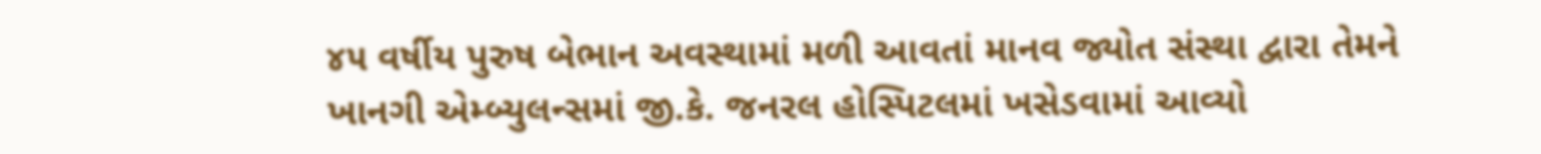૪૫ વર્ષીય પુરુષ બેભાન અવસ્થામાં મળી આવતાં માનવ જ્યોત સંસ્થા દ્વારા તેમને ખાનગી એમ્બ્યુલન્સમાં જી.કે. જનરલ હોસ્પિટલમાં ખસેડવામાં આવ્યો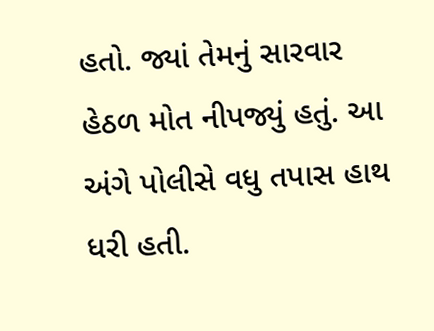હતો. જ્યાં તેમનું સારવાર હેઠળ મોત નીપજ્યું હતું. આ અંગે પોલીસે વધુ તપાસ હાથ ધરી હતી.